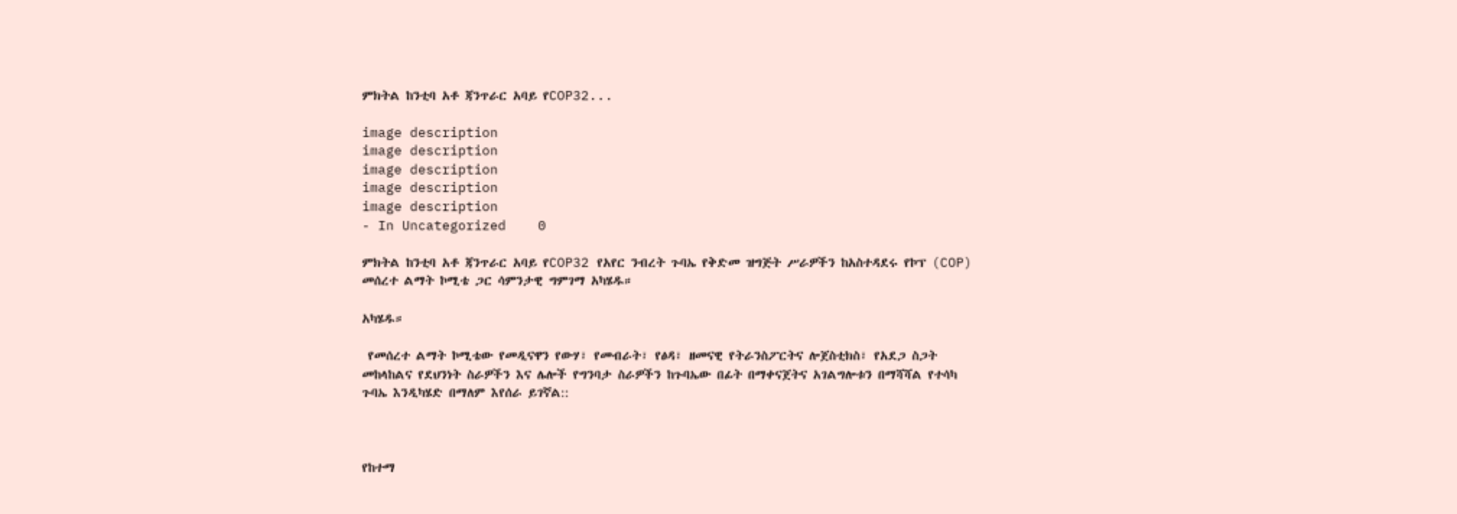ምክትል ከንቲባ አቶ ጃንጥራር አባይ የCOP32...

image description
image description
image description
image description
image description
- In Uncategorized    0

ምክትል ከንቲባ አቶ ጃንጥራር አባይ የCOP32 የአየር ንብረት ጉባኤ የቅድመ ዝግጅት ሥራዎችን ከአስተዳደሩ የኮፕ (COP) መሰረተ ልማት ኮሚቴ ጋር ሳምንታዊ ግምገማ አካሄዱ።

አካሄዱ።

 የመሰረተ ልማት ኮሚቴው የመዲናዋን የውሃ፣ የመብራት፣ የፅዳ፣ ዘመናዊ የትራንስፖርትና ሎጀስቲክስ፣ የአደጋ ስጋት መከላከልና የደህንነት ስራዎችን እና ሌሎች የግንባታ ስራዎችን ከጉባኤው በፊት በማቀናጀትና አገልግሎቱን በማሻሻል የተሳካ ጉባኤ እንዲካሄድ በማለም እየሰራ ይገኛል::



የከተማ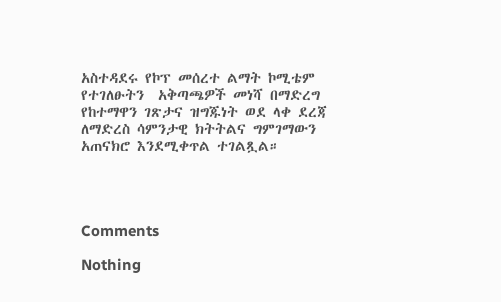አስተዳደሩ የኮፕ መሰረተ ልማት ኮሚቴም የተገለፁትን  አቅጣጫዎች መነሻ በማድረግ የከተማዋን ገጽታና ዝግጁነት ወደ ላቀ ደረጃ ለማድረስ ሳምንታዊ ክትትልና ግምገማውን አጠናክሮ እንደሚቀጥል ተገልጿል።




Comments

Nothing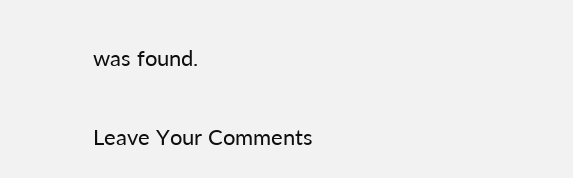was found.

Leave Your Comments